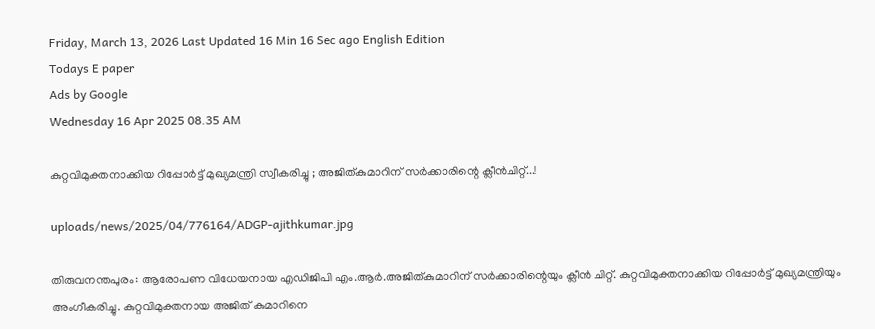Friday, March 13, 2026 Last Updated 16 Min 16 Sec ago English Edition
Todays E paper
Ads by Google
Wednesday 16 Apr 2025 08.35 AM

കുറ്റവിമുക്തനാക്കിയ റിപ്പോര്‍ട്ട് മുഖ്യമന്ത്രി സ്വീകരിച്ചു ; അജിത്കുമാറിന് സര്‍ക്കാരിന്റെ ക്ലീന്‍ചിറ്റ്...!

uploads/news/2025/04/776164/ADGP-ajithkumar.jpg

തിരുവനന്തപുരം: ആരോപണ വിധേയനായ എഡിജിപി എം.ആര്‍.അജിത്കുമാറിന് സര്‍ക്കാരിന്റെയും ക്ലീന്‍ ചിറ്റ്. കുറ്റവിമുക്തനാക്കിയ റിപ്പോര്‍ട്ട് മുഖ്യമന്ത്രിയും അംഗീകരിച്ചു. കുറ്റവിമുക്തനായ അജിത് കുമാറിനെ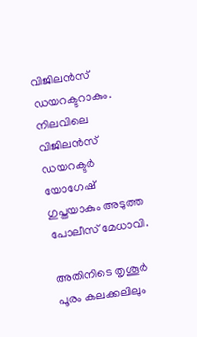വിജിലന്‍സ് ഡയറക്ടറാകും. നിലവിലെ വിജിലന്‍സ് ഡയറക്ടര്‍ യോഗേഷ് ഗുപ്തയാകും അടുത്ത പോലീസ് മേധാവി.

അതിനിടെ തൃശൂര്‍ പൂരം കലക്കലിലും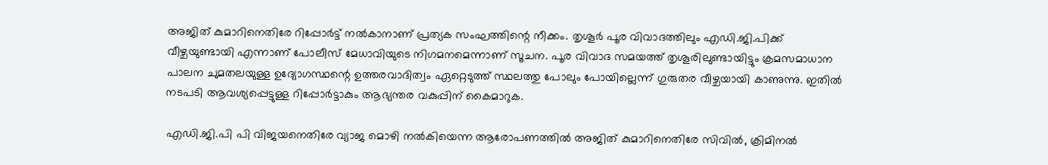അജിത് കുമാറിനെതിരേ റിപ്പോര്‍ട്ട് നല്‍കാനാണ് പ്രത്യക സംഘത്തിന്റെ നീക്കം. തൃശൂര്‍ പൂര വിവാദത്തിലും എഡി.ജി.പിക്ക് വീഴ്ചയുണ്ടായി എന്നാണ് പോലീസ് മേധാവിയുടെ നിഗമനമെന്നാണ് സൂചന. പൂര വിവാദ സമയത്ത് തൃശൂരിലുണ്ടായിട്ടും ക്രമസമാധാന പാലന ചുമതലയുള്ള ഉദ്യോഗസ്ഥന്റെ ഉത്തരവാദിത്വം ഏറ്റെടുത്ത് സ്ഥലത്തു പോലും പോയില്ലെന്ന് ഗുരുതര വീഴ്ചയായി കാണുന്നു. ഇതില്‍ നടപടി ആവശ്യപ്പെട്ടുള്ള റിപ്പോര്‍ട്ടാകും ആഭ്യന്തര വകുപ്പിന് കൈമാറുക.

എഡി.ജി.പി പി വിജയനെതിരേ വ്യാജ മൊഴി നല്‍കിയെന്ന ആരോപണത്തില്‍ അജിത് കുമാറിനെതിരേ സിവില്‍, ക്രിമിനല്‍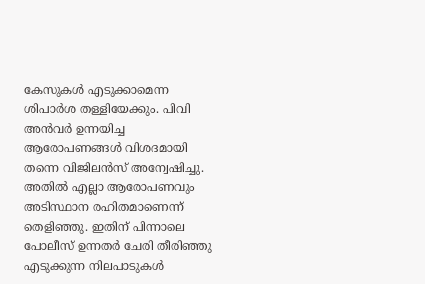കേസുകള്‍ എടുക്കാമെന്ന ശിപാര്‍ശ തള്ളിയേക്കും. പിവി അന്‍വര്‍ ഉന്നയിച്ച ആരോപണങ്ങള്‍ വിശദമായി തന്നെ വിജിലന്‍സ് അന്വേഷിച്ചു. അതില്‍ എല്ലാ ആരോപണവും അടിസ്ഥാന രഹിതമാണെന്ന് തെളിഞ്ഞു. ഇതിന് പിന്നാലെ പോലീസ് ഉന്നതര്‍ ചേരി തീരിഞ്ഞു എടുക്കുന്ന നിലപാടുകള്‍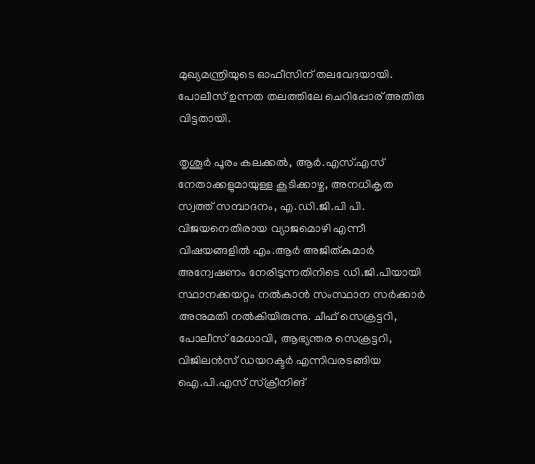മുഖ്യമന്ത്രിയുടെ ഓഫീസിന് തലവേദയായി. പോലീസ് ഉന്നത തലത്തിലേ ചെറിപ്പോര് അതിരു വിട്ടതായി.

തൃശൂര്‍ പൂരം കലക്കല്‍, ആര്‍.എസ്.എസ് നേതാക്കളുമായുള്ള കൂടിക്കാഴ്ച, അനധികൃത സ്വത്ത് സമ്പാദനം, എ.ഡി.ജി.പി പി. വിജയനെതിരായ വ്യാജമൊഴി എന്നീ വിഷയങ്ങളില്‍ എം.ആര്‍ അജിത്കുമാര്‍ അന്വേഷണം നേരിടുന്നതിനിടെ ഡി.ജി.പിയായി സ്ഥാനക്കയറ്റം നല്‍കാന്‍ സംസ്ഥാന സര്‍ക്കാര്‍ അനുമതി നല്‍കിയിരുന്നു. ചീഫ് സെക്രട്ടറി, പോലീസ് മേധാവി, ആഭ്യന്തര സെക്രട്ടറി, വിജിലന്‍സ് ഡയറക്ടര്‍ എന്നിവരടങ്ങിയ ഐ.പി.എസ് സ്‌ക്രീനിങ്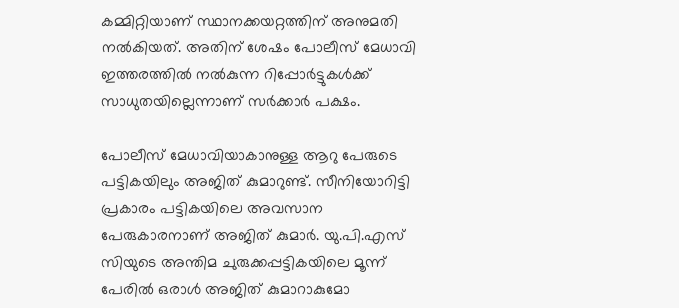കമ്മിറ്റിയാണ് സ്ഥാനക്കയറ്റത്തിന് അനുമതി നല്‍കിയത്. അതിന് ശേഷം പോലീസ് മേധാവി ഇത്തരത്തില്‍ നല്‍കുന്ന റിപ്പോര്‍ട്ടുകള്‍ക്ക് സാധുതയില്ലെന്നാണ് സര്‍ക്കാര്‍ പക്ഷം.

പോലീസ് മേധാവിയാകാനുള്ള ആറു പേരുടെ പട്ടികയിലും അജിത് കുമാറുണ്ട്. സീനിയോറിട്ടി പ്രകാരം പട്ടികയിലെ അവസാന പേരുകാരനാണ് അജിത് കുമാര്‍. യു.പി.എസ് സിയുടെ അന്തിമ ചുരുക്കപ്പട്ടികയിലെ മൂന്ന് പേരില്‍ ഒരാള്‍ അജിത് കുമാറാകുമോ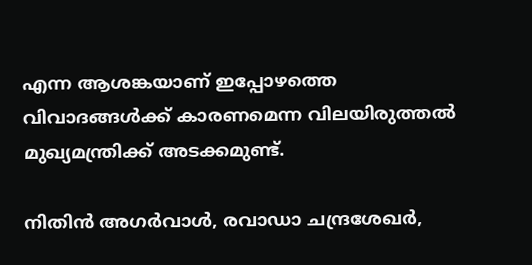എന്ന ആശങ്കയാണ് ഇപ്പോഴത്തെ വിവാദങ്ങള്‍ക്ക് കാരണമെന്ന വിലയിരുത്തല്‍ മുഖ്യമന്ത്രിക്ക് അടക്കമുണ്ട്.

നിതിന്‍ അഗര്‍വാള്‍, രവാഡാ ചന്ദ്രശേഖര്‍,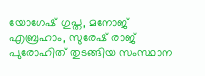യോഗേഷ് ഗുപ്ത, മനോജ് എബ്രഹാം, സുരേഷ് രാജ് പുരോഹിത് തുടങ്ങിയ സംസ്ഥാന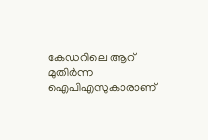കേഡറിലെ ആറ് മുതിര്‍ന്ന ഐപിഎസുകാരാണ്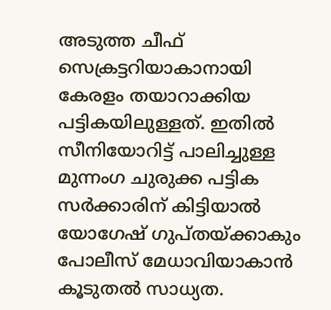അടുത്ത ചീഫ് സെക്രട്ടറിയാകാനായി കേരളം തയാറാക്കിയ പട്ടികയിലുള്ളത്. ഇതില്‍ സീനിയോറിട്ട് പാലിച്ചുള്ള മുന്നംഗ ചുരുക്ക പട്ടിക സര്‍ക്കാരിന് കിട്ടിയാല്‍ യോഗേഷ് ഗുപ്തയ്ക്കാകും പോലീസ് മേധാവിയാകാന്‍ കൂടുതല്‍ സാധ്യത.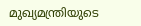മുഖ്യമന്ത്രിയുടെ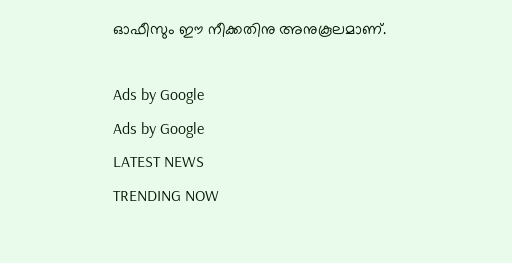ഓഫീസും ഈ നീക്കതിനു അനുകൂലമാണ്.

Ads by Google
Ads by Google
LATEST NEWS
TRENDING NOW